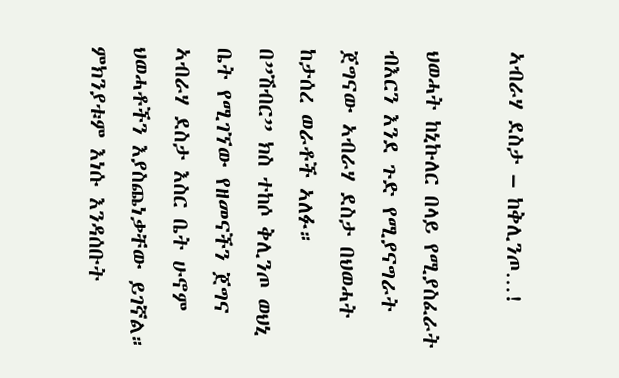ኣብራሃ ደስታ – ከቅሊንጦ…!

ህወሓት ከኒኩለር በላይ የሚያስፈራት ብእርን እንደ ጉድ የሚያናግራት ጀግናው ኣብራሃ ደስታ በህወሓት ከታሰረ ወራቶች ኣለፉ።
በ”ሽብር” ክስ ተከሶ ቅሊንጦ ወህኒ ቤት የሚገኘው የዘመናችን ጀግና ኣብራሃ ደስታ እስር ቤት ሁኖም ህወሓቶችን እያስጨነቃቸው ይገኛል። ምክንያቱም እነሱ እንዳሰቡት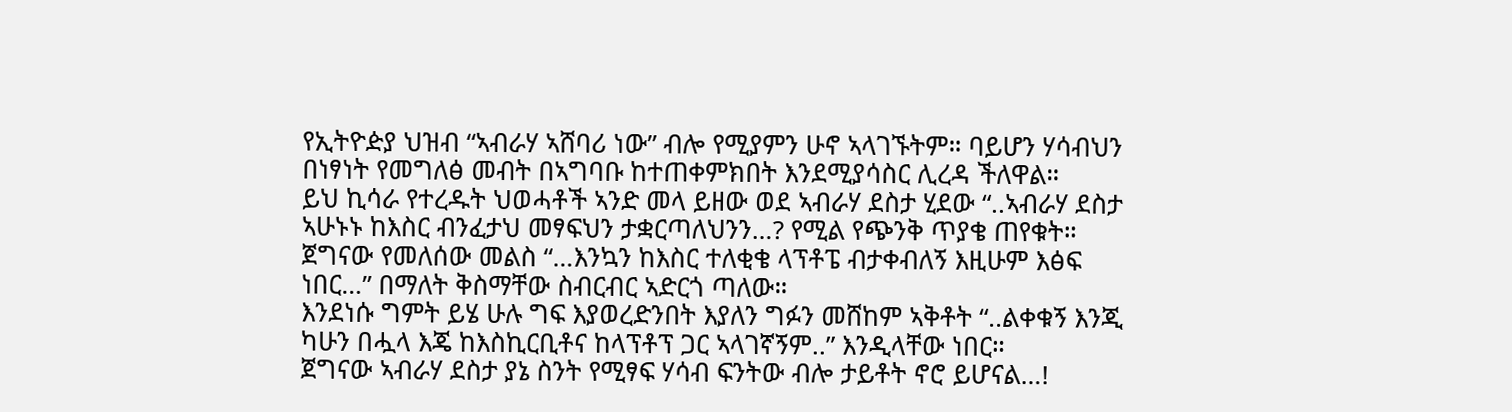የኢትዮዽያ ህዝብ “ኣብራሃ ኣሸባሪ ነው” ብሎ የሚያምን ሁኖ ኣላገኙትም። ባይሆን ሃሳብህን በነፃነት የመግለፅ መብት በኣግባቡ ከተጠቀምክበት እንደሚያሳስር ሊረዳ ችለዋል።
ይህ ኪሳራ የተረዱት ህወሓቶች ኣንድ መላ ይዘው ወደ ኣብራሃ ደስታ ሂደው “..ኣብራሃ ደስታ ኣሁኑኑ ከእስር ብንፈታህ መፃፍህን ታቋርጣለህንን…? የሚል የጭንቅ ጥያቄ ጠየቁት።
ጀግናው የመለሰው መልስ “…እንኳን ከእስር ተለቂቄ ላፕቶፔ ብታቀብለኝ እዚሁም እፅፍ ነበር…” በማለት ቅስማቸው ስብርብር ኣድርጎ ጣለው።
እንደነሱ ግምት ይሄ ሁሉ ግፍ እያወረድንበት እያለን ግፉን መሸከም ኣቅቶት “..ልቀቁኝ እንጂ ካሁን በሗላ እጄ ከእስኪርቢቶና ከላፕቶፕ ጋር ኣላገኛኝም..” እንዲላቸው ነበር።
ጀግናው ኣብራሃ ደስታ ያኔ ስንት የሚፃፍ ሃሳብ ፍንትው ብሎ ታይቶት ኖሮ ይሆናል…!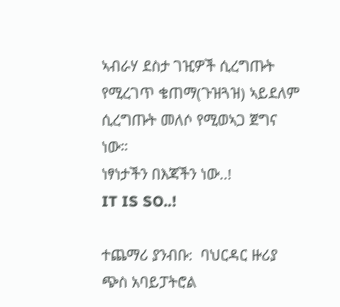ኣብራሃ ደስታ ገዢዎች ሲረግጡት የሚረገጥ ቄጠማ(ጉዝጓዝ) ኣይደለም ሲረግጡት መለሶ የሚወኣጋ ጀግና ነው።
ነፃነታችን በእጃችን ነው..!
IT IS SO..!

ተጨማሪ ያንብቡ:  ባህርዳር ዙሪያ ጭስ አባይፓትሮል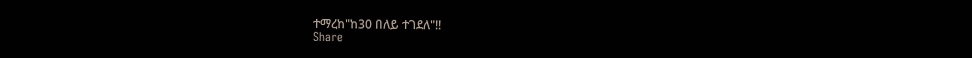ተማረከ"ከ30 በለይ ተገደለ"!!
Share